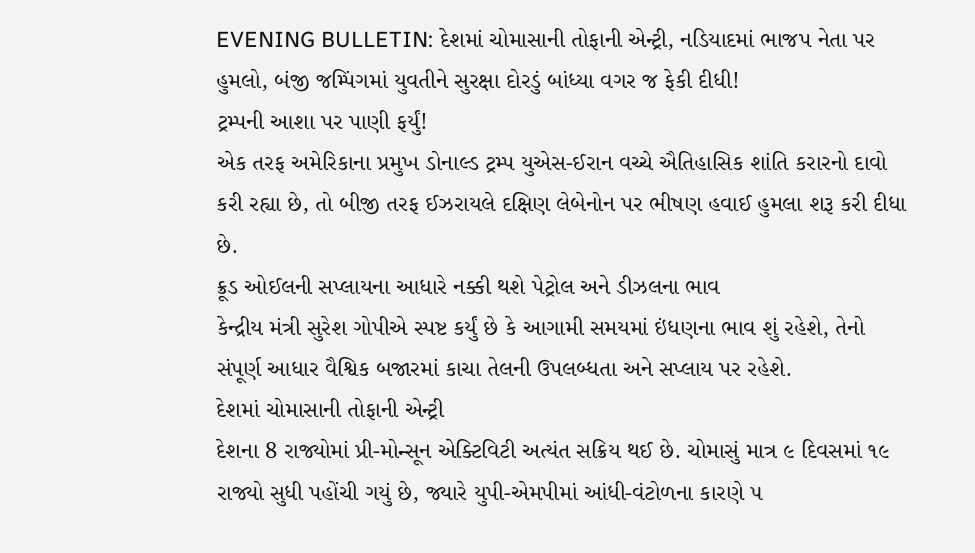EVENING BULLETIN: દેશમાં ચોમાસાની તોફાની એન્ટ્રી, નડિયાદમાં ભાજપ નેતા પર હુમલો, બંજી જમ્પિંગમાં યુવતીને સુરક્ષા દોરડું બાંધ્યા વગર જ ફેકી દીધી!
ટ્રમ્પની આશા પર પાણી ફર્યું!
એક તરફ અમેરિકાના પ્રમુખ ડોનાલ્ડ ટ્રમ્પ યુએસ-ઈરાન વચ્ચે ઐતિહાસિક શાંતિ કરારનો દાવો કરી રહ્યા છે, તો બીજી તરફ ઈઝરાયલે દક્ષિણ લેબેનોન પર ભીષણ હવાઈ હુમલા શરૂ કરી દીધા છે.
ક્રૂડ ઓઈલની સપ્લાયના આધારે નક્કી થશે પેટ્રોલ અને ડીઝલના ભાવ
કેન્દ્રીય મંત્રી સુરેશ ગોપીએ સ્પષ્ટ કર્યું છે કે આગામી સમયમાં ઇંધણના ભાવ શું રહેશે, તેનો સંપૂર્ણ આધાર વૈશ્વિક બજારમાં કાચા તેલની ઉપલબ્ધતા અને સપ્લાય પર રહેશે.
દેશમાં ચોમાસાની તોફાની એન્ટ્રી
દેશના 8 રાજ્યોમાં પ્રી-મોન્સૂન એક્ટિવિટી અત્યંત સક્રિય થઈ છે. ચોમાસું માત્ર ૯ દિવસમાં ૧૯ રાજ્યો સુધી પહોંચી ગયું છે, જ્યારે યુપી-એમપીમાં આંધી-વંટોળના કારણે ૫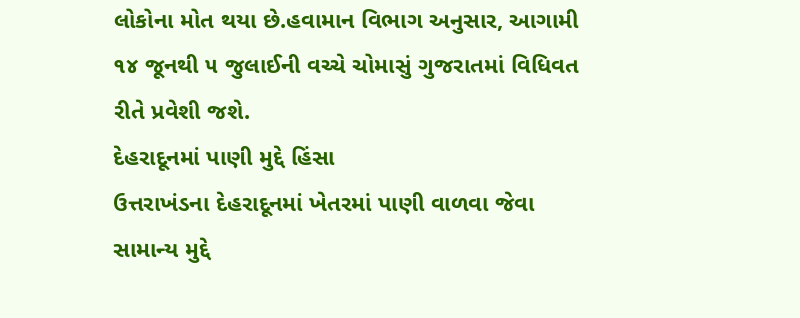લોકોના મોત થયા છે.હવામાન વિભાગ અનુસાર, આગામી ૧૪ જૂનથી ૫ જુલાઈની વચ્ચે ચોમાસું ગુજરાતમાં વિધિવત રીતે પ્રવેશી જશે.
દેહરાદૂનમાં પાણી મુદ્દે હિંસા
ઉત્તરાખંડના દેહરાદૂનમાં ખેતરમાં પાણી વાળવા જેવા સામાન્ય મુદ્દે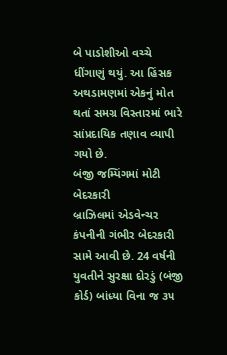બે પાડોશીઓ વચ્ચે ધીંગાણું થયું. આ હિંસક અથડામણમાં એકનું મોત થતાં સમગ્ર વિસ્તારમાં ભારે સાંપ્રદાયિક તણાવ વ્યાપી ગયો છે.
બંજી જમ્પિંગમાં મોટી બેદરકારી
બ્રાઝિલમાં એડવેન્ચર કંપનીની ગંભીર બેદરકારી સામે આવી છે. 24 વર્ષની યુવતીને સુરક્ષા દોરડું (બંજી કોર્ડ) બાંધ્યા વિના જ ૩૫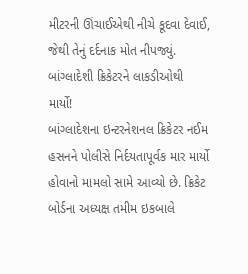મીટરની ઊંચાઈએથી નીચે કૂદવા દેવાઈ, જેથી તેનું દર્દનાક મોત નીપજ્યું.
બાંગ્લાદેશી ક્રિકેટરને લાકડીઓથી માર્યો!
બાંગ્લાદેશના ઇન્ટરનેશનલ ક્રિકેટર નઈમ હસનને પોલીસે નિર્દયતાપૂર્વક માર માર્યો હોવાનો મામલો સામે આવ્યો છે. ક્રિકેટ બોર્ડના અધ્યક્ષ તમીમ ઇકબાલે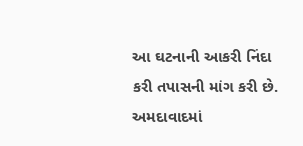આ ઘટનાની આકરી નિંદા કરી તપાસની માંગ કરી છે.
અમદાવાદમાં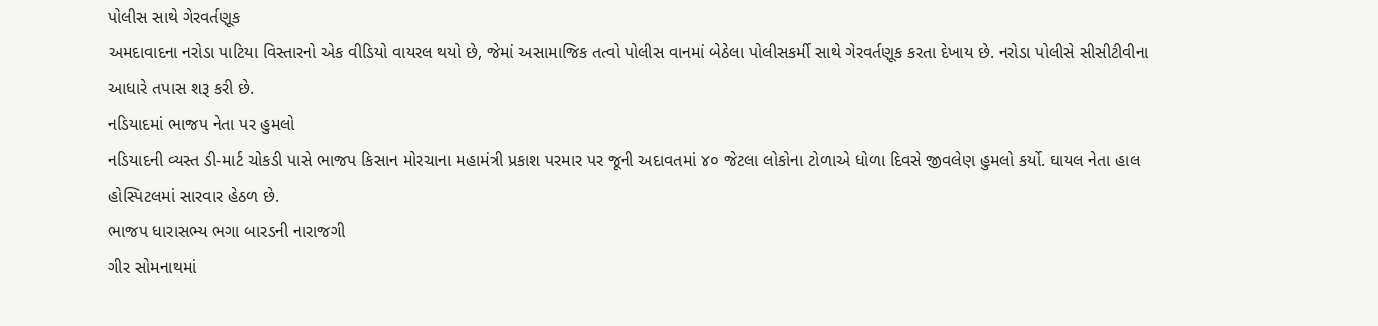પોલીસ સાથે ગેરવર્તણૂક
અમદાવાદના નરોડા પાટિયા વિસ્તારનો એક વીડિયો વાયરલ થયો છે, જેમાં અસામાજિક તત્વો પોલીસ વાનમાં બેઠેલા પોલીસકર્મી સાથે ગેરવર્તણૂક કરતા દેખાય છે. નરોડા પોલીસે સીસીટીવીના આધારે તપાસ શરૂ કરી છે.
નડિયાદમાં ભાજપ નેતા પર હુમલો
નડિયાદની વ્યસ્ત ડી-માર્ટ ચોકડી પાસે ભાજપ કિસાન મોરચાના મહામંત્રી પ્રકાશ પરમાર પર જૂની અદાવતમાં ૪૦ જેટલા લોકોના ટોળાએ ધોળા દિવસે જીવલેણ હુમલો કર્યો. ઘાયલ નેતા હાલ હોસ્પિટલમાં સારવાર હેઠળ છે.
ભાજપ ધારાસભ્ય ભગા બારડની નારાજગી
ગીર સોમનાથમાં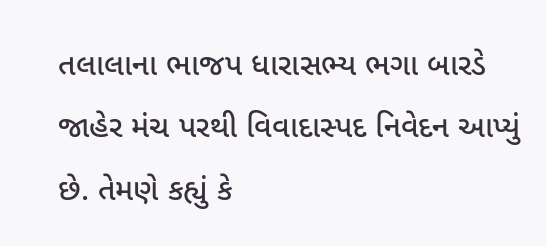તલાલાના ભાજપ ધારાસભ્ય ભગા બારડે જાહેર મંચ પરથી વિવાદાસ્પદ નિવેદન આપ્યું છે. તેમણે કહ્યું કે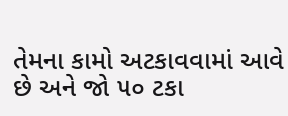તેમના કામો અટકાવવામાં આવે છે અને જો ૫૦ ટકા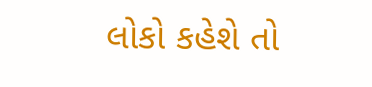લોકો કહેશે તો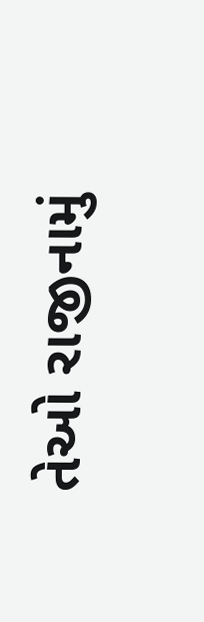તેઓ રાજીનામું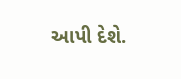આપી દેશે.